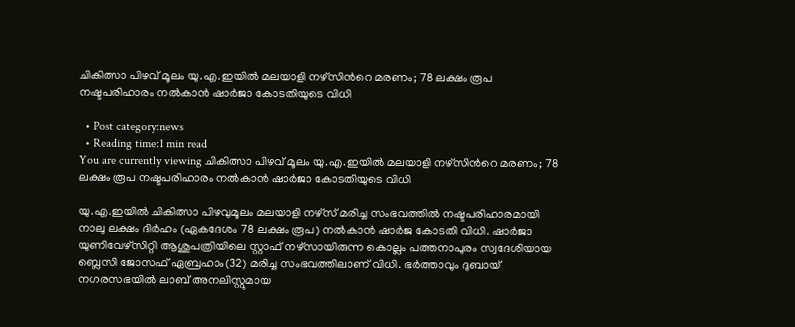ചികിത്സാ പിഴവ് മൂലം യു.എ.ഇയില്‍ മലയാളി നഴ്‌സിന്‍റെ മരണം; 78 ലക്ഷം രൂപ നഷ്ടപരിഹാരം നല്‍കാന്‍ ഷാര്‍ജാ കോടതിയുടെ വിധി

  • Post category:news
  • Reading time:1 min read
You are currently viewing ചികിത്സാ പിഴവ് മൂലം യു.എ.ഇയില്‍ മലയാളി നഴ്‌സിന്‍റെ മരണം; 78 ലക്ഷം രൂപ നഷ്ടപരിഹാരം നല്‍കാന്‍ ഷാര്‍ജാ കോടതിയുടെ വിധി

യു.എ.ഇയില്‍ ചികിത്സാ പിഴവുമൂലം മലയാളി നഴ്‌സ് മരിച്ച സംഭവത്തില്‍ നഷ്ടപരിഹാരമായി നാലു ലക്ഷം ദിര്‍ഹം (ഏകദേശം 78 ലക്ഷം രൂപ) നല്‍കാന്‍ ഷാര്‍ജ കോടതി വിധി. ഷാര്‍ജാ യുണിവേഴ്‌സിറ്റി ആശുപത്രിയിലെ സ്റ്റാഫ് നഴ്‌സായിരുന്ന കൊല്ലം പത്തനാപുരം സ്വദേശിയായ ബ്ലെസി ജോസഫ് ഏബ്രഹാം(32) മരിച്ച സംഭവത്തിലാണ് വിധി. ഭര്‍ത്താവും ദുബായ് നഗരസഭയില്‍ ലാബ് അനലിസ്റ്റുമായ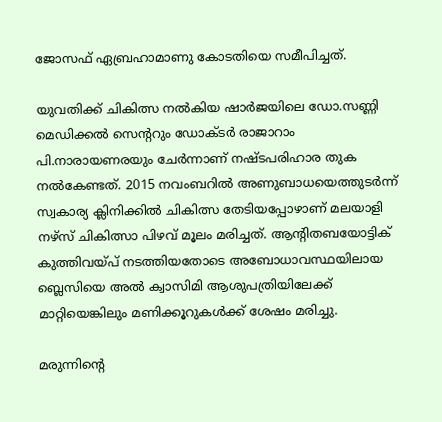ജോസഫ് ഏബ്രഹാമാണു കോടതിയെ സമീപിച്ചത്.

യുവതിക്ക് ചികിത്സ നല്‍കിയ ഷാര്‍ജയിലെ ഡോ.സണ്ണി മെഡിക്കല്‍ സെന്ററും ഡോക്ടര്‍ രാജാറാം പി.നാരായണരയും ചേര്‍ന്നാണ് നഷ്ടപരിഹാര തുക നല്‍കേണ്ടത്. 2015 നവംബറില്‍ അണുബാധയെത്തുടര്‍ന്ന് സ്വകാര്യ ക്ലിനിക്കില്‍ ചികിത്സ തേടിയപ്പോഴാണ് മലയാളി നഴ്‌സ് ചികിത്സാ പിഴവ് മൂലം മരിച്ചത്. ആന്റിതബയോട്ടിക് കുത്തിവയ്പ് നടത്തിയതോടെ അബോധാവസ്ഥയിലായ ബ്ലെസിയെ അല്‍ ക്വാസിമി ആശുപത്രിയിലേക്ക് മാറ്റിയെങ്കിലും മണിക്കൂറുകള്‍ക്ക് ശേഷം മരിച്ചു.

മരുന്നിന്‍റെ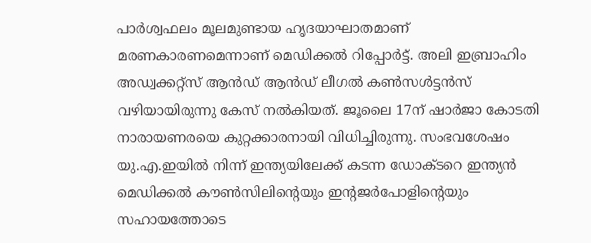പാര്‍ശ്വഫലം മൂലമുണ്ടായ ഹൃദയാഘാതമാണ് മരണകാരണമെന്നാണ് മെഡിക്കല്‍ റിപ്പോര്‍ട്ട്. അലി ഇബ്രാഹിം അഡ്വക്കറ്റ്‌സ് ആന്‍ഡ് ആന്‍ഡ് ലീഗല്‍ കണ്‍സള്‍ട്ടന്‍സ് വഴിയായിരുന്നു കേസ് നല്‍കിയത്. ജൂലൈ 17ന് ഷാര്‍ജാ കോടതി നാരായണരയെ കുറ്റക്കാരനായി വിധിച്ചിരുന്നു. സംഭവശേഷം യു.എ.ഇയില്‍ നിന്ന് ഇന്ത്യയിലേക്ക് കടന്ന ഡോക്ടറെ ഇന്ത്യന്‍ മെഡിക്കല്‍ കൗണ്‍സിലിന്‍റെയും ഇന്റജര്‍പോളിന്‍റെയും സഹായത്തോടെ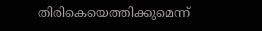തിരികെയെത്തിക്കുമെന്ന്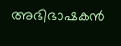അഭിഭാഷകന്‍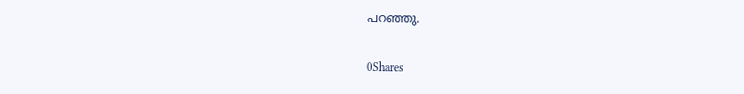പറഞ്ഞു.

0Shares